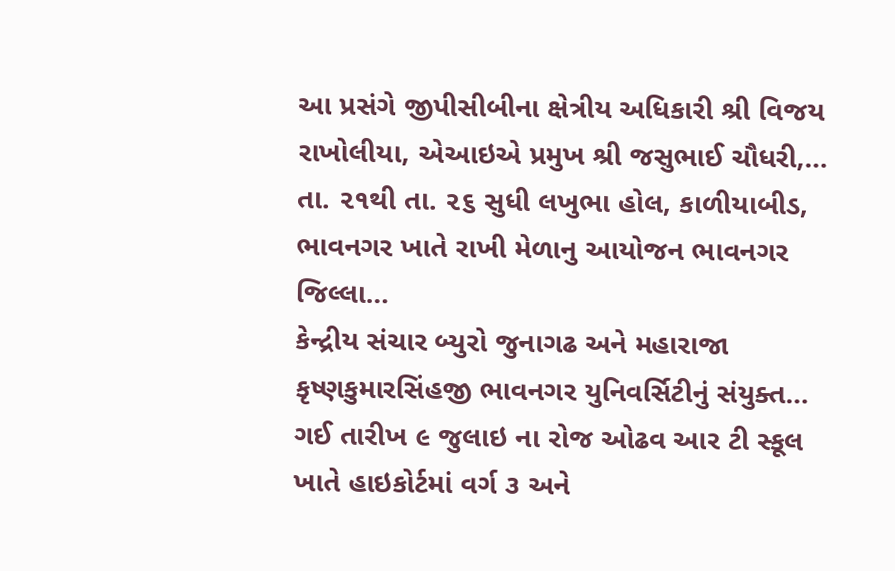આ પ્રસંગે જીપીસીબીના ક્ષેત્રીય અધિકારી શ્રી વિજય રાખોલીયા, એઆઇએ પ્રમુખ શ્રી જસુભાઈ ચૌધરી,…
તા. ૨૧થી તા. ૨૬ સુધી લખુભા હોલ, કાળીયાબીડ, ભાવનગર ખાતે રાખી મેળાનુ આયોજન ભાવનગર જિલ્લા…
કેન્દ્રીય સંચાર બ્યુરો જુનાગઢ અને મહારાજા કૃષ્ણકુમારસિંહજી ભાવનગર યુનિવર્સિટીનું સંયુક્ત…
ગઈ તારીખ ૯ જુલાઇ ના રોજ ઓઢવ આર ટી સ્કૂલ ખાતે હાઇકોર્ટમાં વર્ગ ૩ અને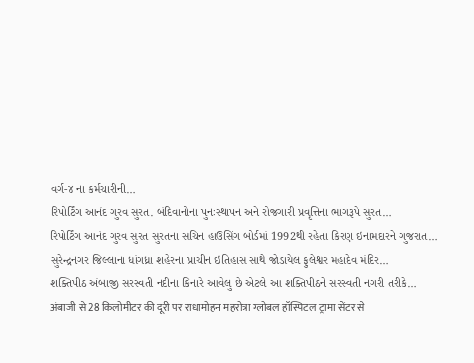વર્ગ-૪ ના કર્મચારીની…
રિપોર્ટિંગ આનંદ ગુરવ સુરત. બંદિવાનોના પુનઃસ્થાપન અને રોજગારી પ્રવૃત્તિના ભાગરૂપે સુરત…
રિપોર્ટિંગ આનંદ ગુરવ સુરત સુરતના સચિન હાઉસિંગ બોર્ડમાં 1992થી રહેતા કિરણ ઇનામદારને ગુજરાત…
સુરેન્દ્રનગર જિલ્લાના ધાંગધ્રા શહેરના પ્રાચીન ઇતિહાસ સાથે જોડાયેલ ફુલેશ્વર મહાદેવ મંદિર…
શક્તિપીઠ અંબાજી સરસ્વતી નદીના કિનારે આવેલુ છે એટલે આ શક્તિપીઠને સરસ્વતી નગરી તરીકે…
अंबाजी से 28 किलोमीटर की दूरी पर राधामोहन महरोत्रा ग्लोबल हॉस्पिटल ट्रामा सेंटर से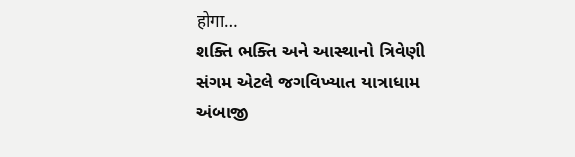होगा…
શક્તિ ભક્તિ અને આસ્થાનો ત્રિવેણી સંગમ એટલે જગવિખ્યાત યાત્રાધામ અંબાજી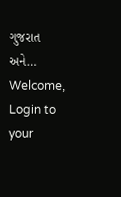ગુજરાત અને…
Welcome, Login to your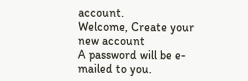account.
Welcome, Create your new account
A password will be e-mailed to you.